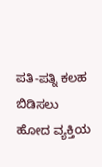ಪತಿ-ಪತ್ನಿ ಕಲಹ ಬಿಡಿಸಲು ಹೋದ ವ್ಯಕ್ತಿಯ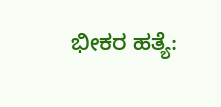ಭೀಕರ ಹತ್ಯೆ: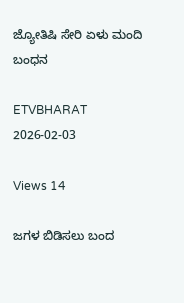ಜ್ಯೋತಿಷಿ ಸೇರಿ ಏಳು ಮಂದಿ ಬಂಧನ

ETVBHARAT 2026-02-03

Views 14

ಜಗಳ ಬಿಡಿಸಲು ಬಂದ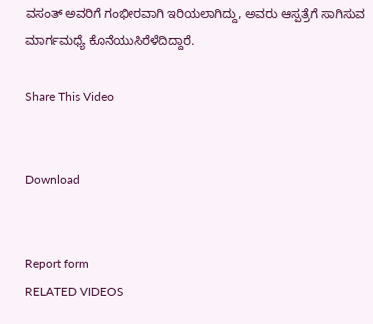ವಸಂತ್ ಅವರಿಗೆ ಗಂಭೀರವಾಗಿ ಇರಿಯಲಾಗಿದ್ದು, ಅವರು ಆಸ್ಪತ್ರೆಗೆ ಸಾಗಿಸುವ ಮಾರ್ಗಮಧ್ಯೆ ಕೊನೆಯುಸಿರೆಳೆದಿದ್ದಾರೆ.

Share This Video


Download


Report form
RELATED VIDEOS